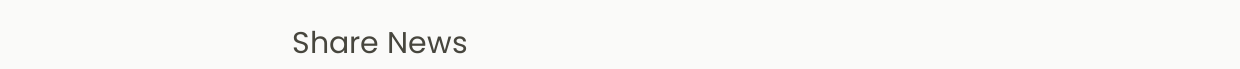Share News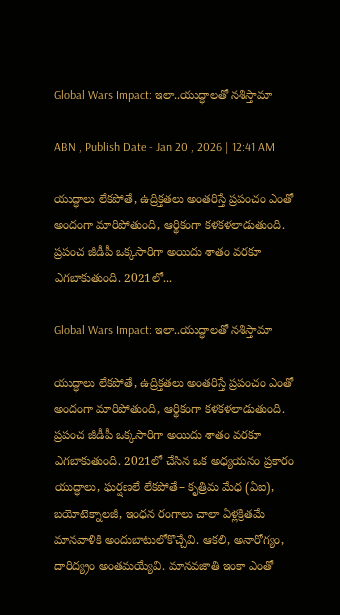Global Wars Impact: ఇలా..యుద్ధాలతో నశిస్తామా

ABN , Publish Date - Jan 20 , 2026 | 12:41 AM

యుద్ధాలు లేకపోతే, ఉద్రిక్తతలు అంతరిస్తే ప్రపంచం ఎంతో అందంగా మారిపోతుంది, ఆర్థికంగా కళకళలాడుతుంది. ప్రపంచ జీడీపీ ఒక్కసారిగా అయిదు శాతం వరకూ ఎగబాకుతుంది. 2021లో...

Global Wars Impact: ఇలా..యుద్ధాలతో నశిస్తామా

యుద్ధాలు లేకపోతే, ఉద్రిక్తతలు అంతరిస్తే ప్రపంచం ఎంతో అందంగా మారిపోతుంది, ఆర్థికంగా కళకళలాడుతుంది. ప్రపంచ జీడీపీ ఒక్కసారిగా అయిదు శాతం వరకూ ఎగబాకుతుంది. 2021లో చేసిన ఒక అధ్యయనం ప్రకారం యుద్ధాలు, ఘర్షణలే లేకపోతే– కృత్రిమ మేధ (ఏఐ), బయోటెక్నాలజీ, ఇంధన రంగాలు చాలా ఏళ్లక్రితమే మానవాళికి అందుబాటులోకొచ్చేవి. ఆకలి, అనారోగ్యం, దారిద్య్రం అంతమయ్యేవి. మానవజాతి ఇంకా ఎంతో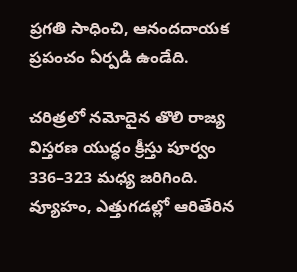ప్రగతి సాధించి, ఆనందదాయక ప్రపంచం ఏర్పడి ఉండేది.

చరిత్రలో నమోదైన తొలి రాజ్య విస్తరణ యుద్ధం క్రీస్తు పూర్వం 336–323 మధ్య జరిగింది. వ్యూహం, ఎత్తుగడల్లో ఆరితేరిన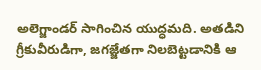అలెగ్జాండర్‌ సాగించిన యుద్ధమది. అతడిని గ్రీకువీరుడిగా, జగజ్జేతగా నిలబెట్టడానికి ఆ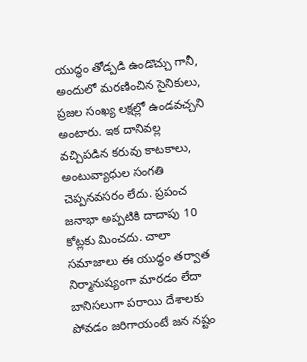యుద్ధం తోడ్పడి ఉండొచ్చు గానీ, అందులో మరణించిన సైనికులు, ప్రజల సంఖ్య లక్షల్లో ఉండవచ్చని అంటారు. ఇక దానివల్ల వచ్చిపడిన కరువు కాటకాలు, అంటువ్యాధుల సంగతి చెప్పనవసరం లేదు. ప్రపంచ జనాభా అప్పటికి దాదాపు 10 కోట్లకు మించదు. చాలా సమాజాలు ఈ యుద్ధం తర్వాత నిర్మానుష్యంగా మారడం లేదా బానిసలుగా పరాయి దేశాలకు పోవడం జరిగాయంటే జన నష్టం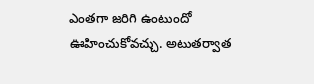ఎంతగా జరిగి ఉంటుందో ఊహించుకోవచ్చు. అటుతర్వాత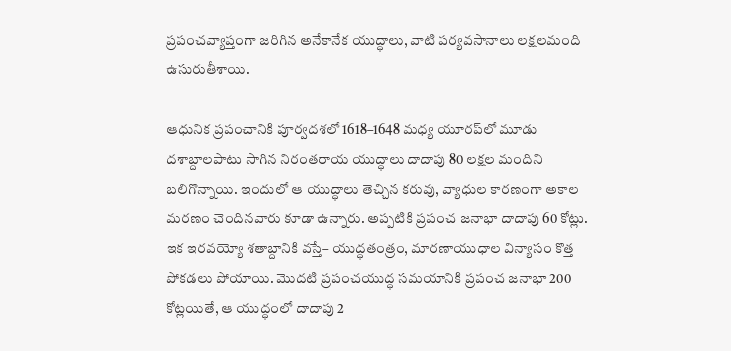ప్రపంచవ్యాప్తంగా జరిగిన అనేకానేక యుద్ధాలు, వాటి పర్యవసానాలు లక్షలమంది ఉసురుతీశాయి.

ఆధునిక ప్రపంచానికి పూర్వదశలో 1618–1648 మధ్య యూరప్‌లో మూడు దశాబ్దాలపాటు సాగిన నిరంతరాయ యుద్ధాలు దాదాపు 80 లక్షల మందిని బలిగొన్నాయి. ఇందులో ఆ యుద్ధాలు తెచ్చిన కరువు, వ్యాధుల కారణంగా అకాల మరణం చెందినవారు కూడా ఉన్నారు. అప్పటికి ప్రపంచ జనాభా దాదాపు 60 కోట్లు. ఇక ఇరవయ్యో శతాబ్దానికి వస్తే– యుద్ధతంత్రం, మారణాయుధాల విన్యాసం కొత్త పోకడలు పోయాయి. మొదటి ప్రపంచయుద్ధ సమయానికి ప్రపంచ జనాభా 200 కోట్లయితే, ఆ యుద్ధంలో దాదాపు 2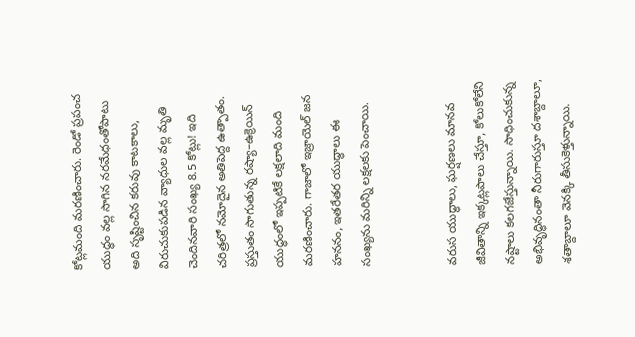కోట్లమంది మరణించారు. రెండో ప్రపంచ యుద్ధం వల్ల సాగిన నరమేధంతోపాటు అది సృష్టించిన కరువు కాటకాలు, విరుచుకుపడిన వ్యాధుల వల్ల మృతి చెందినవారి సంఖ్య 8.5 కోట్లు! ఇది చరిత్రలో నమోదైన అతిపెద్ద ఉత్పాతం. ప్రస్తుతం సాగుతున్న రష్యా–ఉక్రెయిన్‌ యుద్ధంలో ఇప్పటికే లక్షలాది మంది మరణించారు. గాజాలో ఇజ్రాయెల్‌ జన హననం, ఇతరేతర యుద్ధాలు ఈ సంఖ్యను మరిన్ని లక్షలకు పెంచాయి.


వరుస యుద్ధాలు, ఘర్షణలు మానవ జీవితాన్ని ఇక్కట్లపాలు చేస్తూ, కోలుకోలేని నష్టాలు కలగజేస్తున్నాయి. సాధించుకున్న అభివృద్ధినంతా నీరుగారుస్తూ దశాబ్దాలూ, శతాబ్దాలూ వెనక్కి తీసుకెళ్తున్నాయి.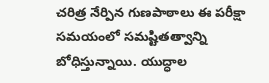చరిత్ర నేర్పిన గుణపాఠాలు ఈ పరీక్షా సమయంలో సమష్టితత్వాన్ని బోధిస్తున్నాయి. యుద్ధాల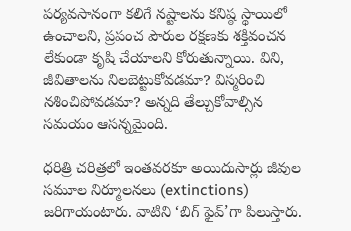పర్యవసానంగా కలిగే నష్టాలను కనిష్ఠ స్థాయిలో ఉంచాలని, ప్రపంచ పౌరుల రక్షణకు శక్తివంచన లేకుండా కృషి చేయాలని కోరుతున్నాయి. విని, జీవితాలను నిలబెట్టుకోవడమా? విస్మరించి నశించిపోవడమా? అన్నది తేల్చుకోవాల్సిన సమయం ఆసన్నమైంది.

ధరిత్రి చరిత్రలో ఇంతవరకూ అయిదుసార్లు జీవుల సమూల నిర్మూలనలు (extinctions) జరిగాయంటారు. వాటిని ‘బిగ్‌ ఫైవ్‌’గా పిలుస్తారు.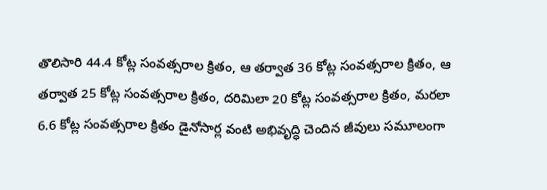తొలిసారి 44.4 కోట్ల సంవత్సరాల క్రితం, ఆ తర్వాత 36 కోట్ల సంవత్సరాల క్రితం, ఆ తర్వాత 25 కోట్ల సంవత్సరాల క్రితం, దరిమిలా 20 కోట్ల సంవత్సరాల క్రితం, మరలా 6.6 కోట్ల సంవత్సరాల క్రితం డైనోసార్ల వంటి అభివృద్ధి చెందిన జీవులు సమూలంగా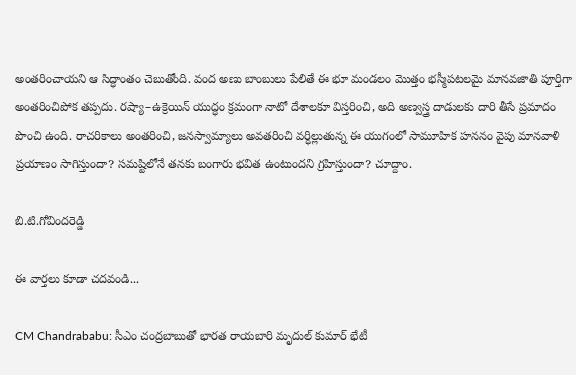అంతరించాయని ఆ సిద్ధాంతం చెబుతోంది. వంద అణు బాంబులు పేలితే ఈ భూ మండలం మొత్తం భస్మీపటలమై మానవజాతి పూర్తిగా అంతరించిపోక తప్పదు. రష్యా–ఉక్రెయిన్ యుద్ధం క్రమంగా నాటో దేశాలకూ విస్తరించి, అది అణ్వస్త్ర దాడులకు దారి తీసే ప్రమాదం పొంచి ఉంది. రాచరికాలు అంతరించి, జనస్వామ్యాలు అవతరించి వర్ధిల్లుతున్న ఈ యుగంలో సామూహిక హననం వైపు మానవాళి ప్రయాణం సాగిస్తుందా? సమష్టిలోనే తనకు బంగారు భవిత ఉంటుందని గ్రహిస్తుందా? చూద్దాం.

బి.టి.గోవిందరెడ్డి

ఈ వార్తలు కూడా చదవండి...

CM Chandrababu: సీఎం చంద్రబాబుతో భారత రాయబారి మృదుల్ కుమార్ భేటీ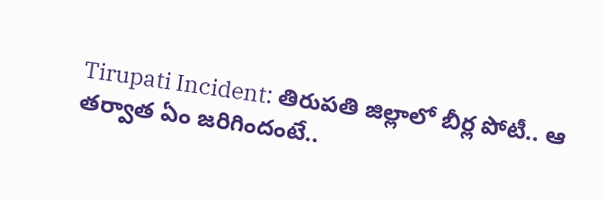Tirupati Incident: తిరుపతి జిల్లాలో బీర్ల పోటీ.. ఆ తర్వాత ఏం జరిగిందంటే..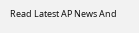Read Latest AP News And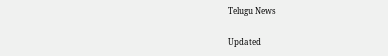Telugu News

Updated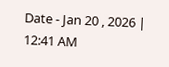Date - Jan 20 , 2026 | 12:41 AM